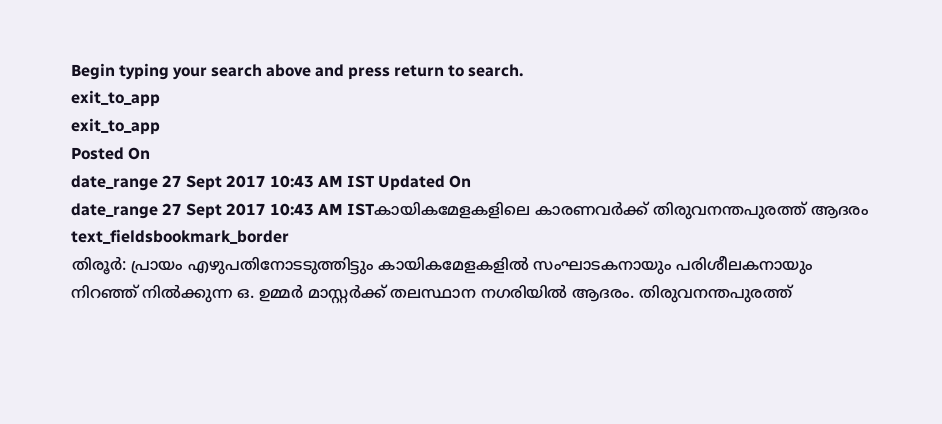Begin typing your search above and press return to search.
exit_to_app
exit_to_app
Posted On
date_range 27 Sept 2017 10:43 AM IST Updated On
date_range 27 Sept 2017 10:43 AM ISTകായികമേളകളിലെ കാരണവർക്ക് തിരുവനന്തപുരത്ത് ആദരം
text_fieldsbookmark_border
തിരൂർ: പ്രായം എഴുപതിനോടടുത്തിട്ടും കായികമേളകളിൽ സംഘാടകനായും പരിശീലകനായും നിറഞ്ഞ് നിൽക്കുന്ന ഒ. ഉമ്മർ മാസ്റ്റർക്ക് തലസ്ഥാന നഗരിയിൽ ആദരം. തിരുവനന്തപുരത്ത്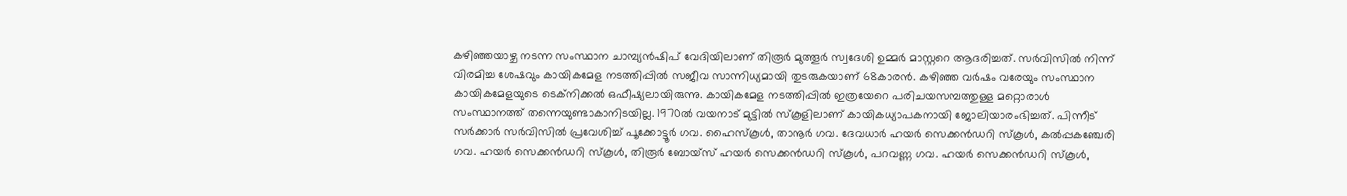കഴിഞ്ഞയാഴ്ച നടന്ന സംസ്ഥാന ചാമ്പ്യൻഷിപ് വേദിയിലാണ് തിരൂർ മുത്തൂർ സ്വദേശി ഉമ്മർ മാസ്റ്ററെ ആദരിച്ചത്. സർവിസിൽ നിന്ന് വിരമിച്ച ശേഷവും കായികമേള നടത്തിപ്പിൽ സജീവ സാന്നിധ്യമായി തുടരുകയാണ് 68കാരൻ. കഴിഞ്ഞ വർഷം വരേയും സംസ്ഥാന കായികമേളയുടെ ടെക്നിക്കൽ ഒഫീഷ്യലായിരുന്നു. കായികമേള നടത്തിപ്പിൽ ഇത്രയേറെ പരിചയസമ്പത്തുള്ള മറ്റൊരാൾ സംസ്ഥാനത്ത് തന്നെയുണ്ടാകാനിടയില്ല. 1970ൽ വയനാട് മുട്ടിൽ സ്കൂളിലാണ് കായികധ്യാപകനായി ജോലിയാരംഭിച്ചത്. പിന്നീട് സർക്കാർ സർവിസിൽ പ്രവേശിച്ച് പൂക്കോട്ടൂർ ഗവ. ഹൈസ്കൂൾ, താനൂർ ഗവ. ദേവധാർ ഹയർ സെക്കൻഡറി സ്കൂൾ, കൽപ്പകഞ്ചേരി ഗവ. ഹയർ സെക്കൻഡറി സ്കൂൾ, തിരൂർ ബോയ്സ് ഹയർ സെക്കൻഡറി സ്കൂൾ, പറവണ്ണ ഗവ. ഹയർ സെക്കൻഡറി സ്കൂൾ,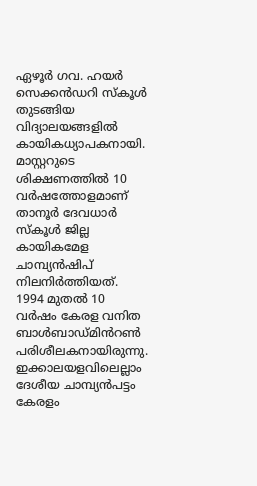ഏഴൂർ ഗവ. ഹയർ സെക്കൻഡറി സ്കൂൾ തുടങ്ങിയ വിദ്യാലയങ്ങളിൽ കായികധ്യാപകനായി. മാസ്റ്ററുടെ ശിക്ഷണത്തിൽ 10 വർഷത്തോളമാണ് താനൂർ ദേവധാർ സ്കൂൾ ജില്ല കായികമേള ചാമ്പ്യൻഷിപ് നിലനിർത്തിയത്. 1994 മുതൽ 10 വർഷം കേരള വനിത ബാൾബാഡ്മിൻറൺ പരിശീലകനായിരുന്നു. ഇക്കാലയളവിലെല്ലാം ദേശീയ ചാമ്പ്യൻപട്ടം കേരളം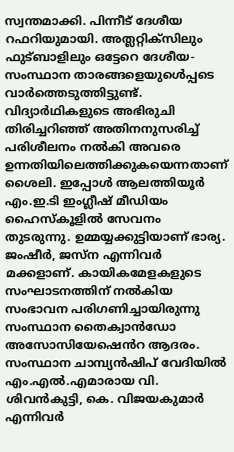സ്വന്തമാക്കി. പിന്നീട് ദേശീയ റഫറിയുമായി. അത്ലറ്റിക്സിലും ഫുട്ബാളിലും ഒട്ടേറെ ദേശീയ-സംസ്ഥാന താരങ്ങളെയുൾെപ്പടെ വാർത്തെടുത്തിട്ടുണ്ട്. വിദ്യാർഥികളുടെ അഭിരുചി തിരിച്ചറിഞ്ഞ് അതിനനുസരിച്ച് പരിശീലനം നൽകി അവരെ ഉന്നതിയിലെത്തിക്കുകയെന്നതാണ് ശൈലി. ഇപ്പോൾ ആലത്തിയൂർ എം.ഇ.ടി ഇംഗ്ലീഷ് മീഡിയം ഹൈസ്കൂളിൽ സേവനം തുടരുന്നു. ഉമ്മയ്യക്കുട്ടിയാണ് ഭാര്യ. ജംഷീർ, ജസ്ന എന്നിവർ മക്കളാണ്. കായികമേളകളുടെ സംഘാടനത്തിന് നൽകിയ സംഭാവന പരിഗണിച്ചായിരുന്നു സംസ്ഥാന തൈക്വാൻഡോ അസോസിയേഷെൻറ ആദരം. സംസ്ഥാന ചാമ്പ്യൻഷിപ് വേദിയിൽ എം.എൽ.എമാരായ വി. ശിവൻകുട്ടി, കെ. വിജയകുമാർ എന്നിവർ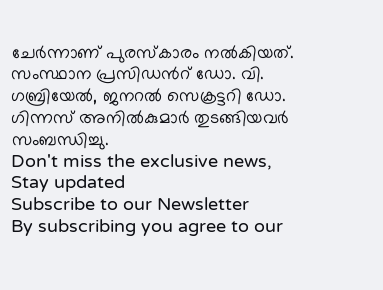ചേർന്നാണ് പുരസ്കാരം നൽകിയത്. സംസ്ഥാന പ്രസിഡൻറ് ഡോ. വി. ഗബ്രിയേൽ, ജനറൽ സെക്രട്ടറി ഡോ. ഗിന്നസ് അനിൽകുമാർ തുടങ്ങിയവർ സംബന്ധിച്ചു.
Don't miss the exclusive news, Stay updated
Subscribe to our Newsletter
By subscribing you agree to our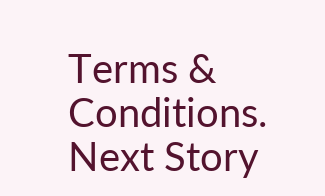Terms & Conditions.
Next Story